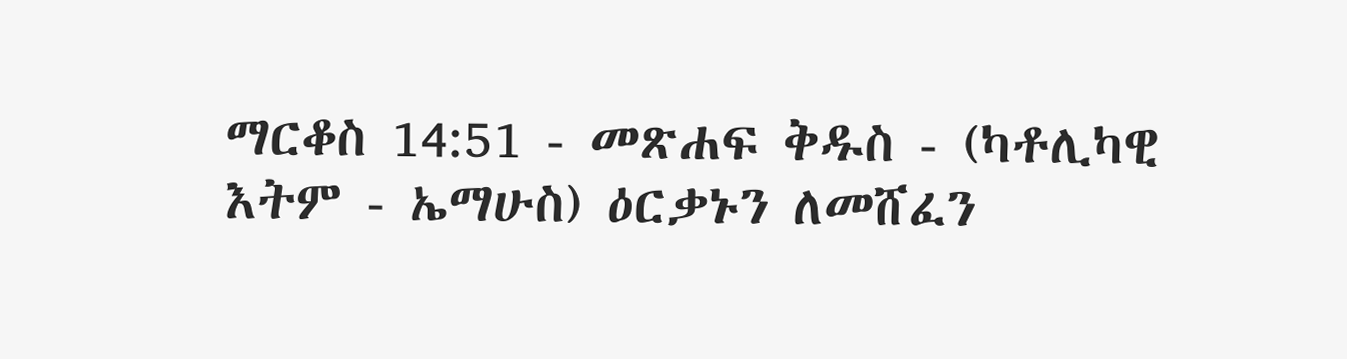ማርቆስ 14:51 - መጽሐፍ ቅዱስ - (ካቶሊካዊ እትም - ኤማሁስ) ዕርቃኑን ለመሸፈን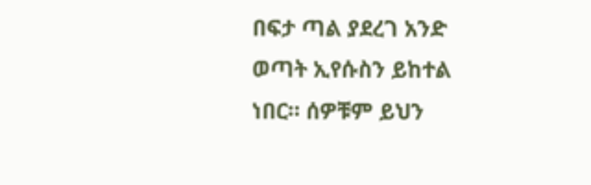በፍታ ጣል ያደረገ አንድ ወጣት ኢየሱስን ይከተል ነበር። ሰዎቹም ይህን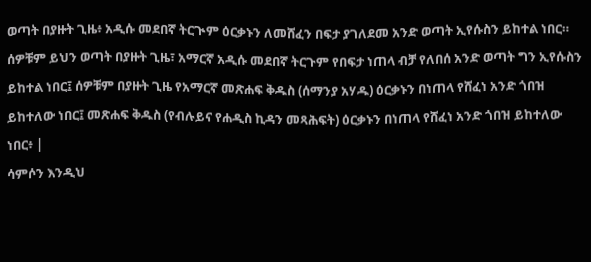ወጣት በያዙት ጊዜ፥ አዲሱ መደበኛ ትርጒም ዕርቃኑን ለመሸፈን በፍታ ያገለደመ አንድ ወጣት ኢየሱስን ይከተል ነበር። ሰዎቹም ይህን ወጣት በያዙት ጊዜ፣ አማርኛ አዲሱ መደበኛ ትርጉም የበፍታ ነጠላ ብቻ የለበሰ አንድ ወጣት ግን ኢየሱስን ይከተል ነበር፤ ሰዎቹም በያዙት ጊዜ የአማርኛ መጽሐፍ ቅዱስ (ሰማንያ አሃዱ) ዕርቃኑን በነጠላ የሸፈነ አንድ ጎበዝ ይከተለው ነበር፤ መጽሐፍ ቅዱስ (የብሉይና የሐዲስ ኪዳን መጻሕፍት) ዕርቃኑን በነጠላ የሸፈነ አንድ ጎበዝ ይከተለው ነበር፥ |
ሳምሶን እንዲህ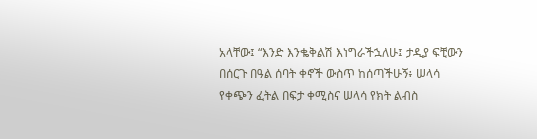አላቸው፤ “እንድ እንቈቅልሽ እነግራችኋለሁ፤ ታዲያ ፍቺውን በሰርጉ በዓል ሰባት ቀኖች ውስጥ ከሰጣችሁኝ፥ ሠላሳ የቀጭን ፈትል በፍታ ቀሚስና ሠላሳ የክት ልብስ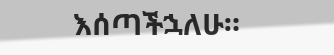እሰጣችኋለሁ።